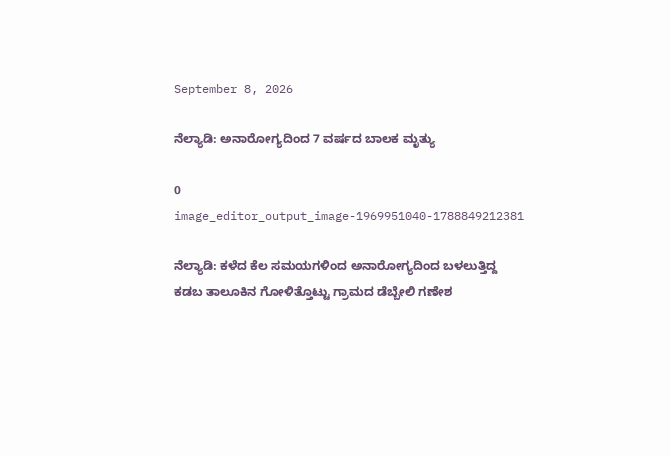September 8, 2026

ನೆಲ್ಯಾಡಿ: ಅನಾರೋಗ್ಯದಿಂದ 7 ವರ್ಷದ ಬಾಲಕ ಮೃತ್ಯು

0
image_editor_output_image-1969951040-1788849212381

ನೆಲ್ಯಾಡಿ: ಕಳೆದ ಕೆಲ ಸಮಯಗಳಿಂದ ಅನಾರೋಗ್ಯದಿಂದ ಬಳಲುತ್ತಿದ್ದ ಕಡಬ ತಾಲೂಕಿನ ಗೋಳಿತ್ತೊಟ್ಟು ಗ್ರಾಮದ ಡೆಬ್ಬೇಲಿ ಗಣೇಶ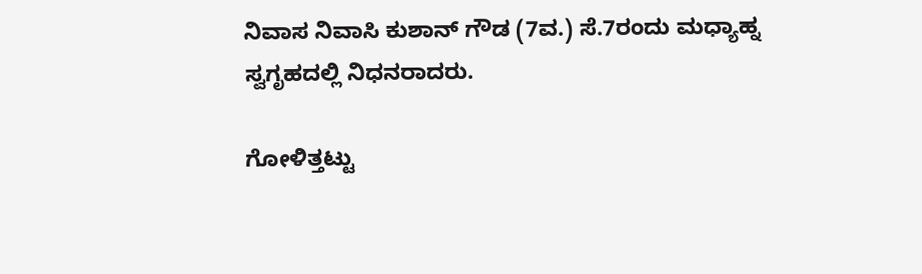ನಿವಾಸ ನಿವಾಸಿ ಕುಶಾನ್ ಗೌಡ (7ವ.) ಸೆ.7ರಂದು ಮಧ್ಯಾಹ್ನ ಸ್ವಗೃಹದಲ್ಲಿ ನಿಧನರಾದರು.

ಗೋಳಿತ್ತಟ್ಟು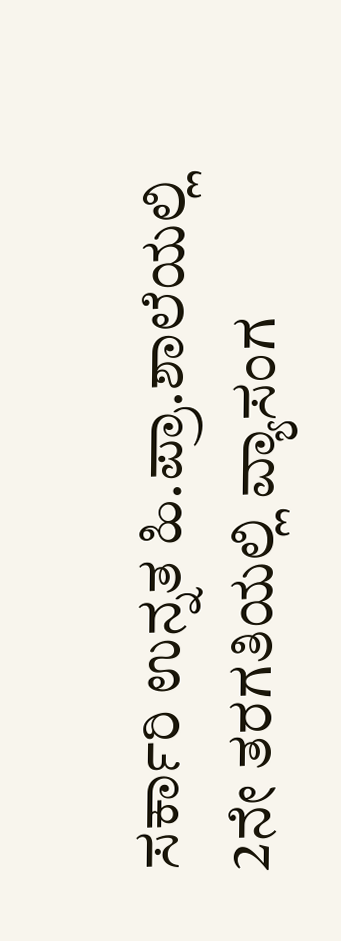ಸರ್ಕಾರಿ ಉನ್ನತ ಹಿ.ಪ್ರಾ.ಶಾಲೆಯಲ್ಲಿ 2ನೇ ತರಗತಿಯಲ್ಲಿ ವ್ಯಾಸಂಗ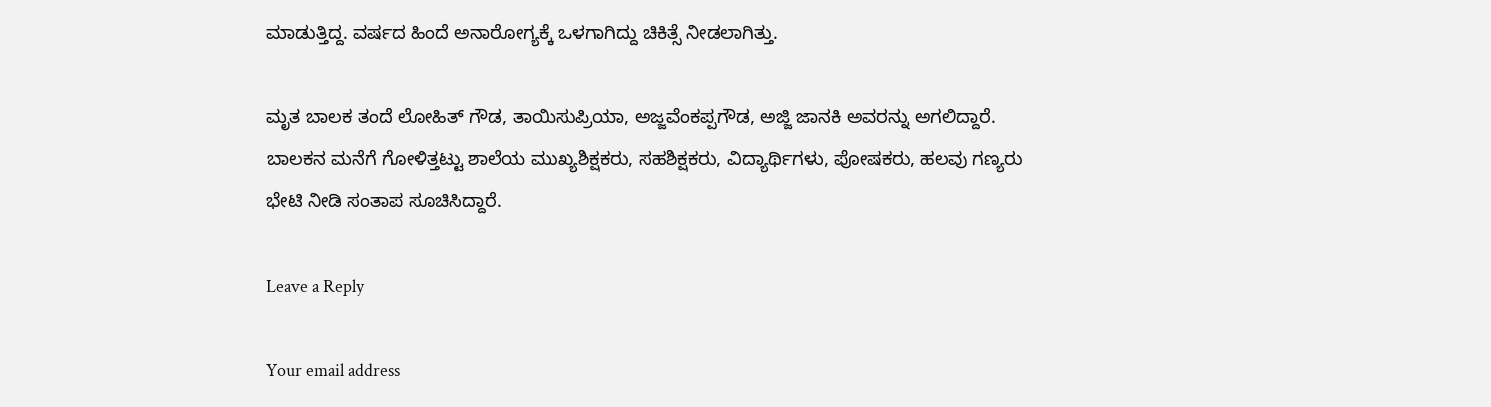ಮಾಡುತ್ತಿದ್ದ. ವರ್ಷದ ಹಿಂದೆ ಅನಾರೋಗ್ಯಕ್ಕೆ ಒಳಗಾಗಿದ್ದು ಚಿಕಿತ್ಸೆ ನೀಡಲಾಗಿತ್ತು.

ಮೃತ ಬಾಲಕ ತಂದೆ ಲೋಹಿತ್ ಗೌಡ, ತಾಯಿಸುಪ್ರಿಯಾ, ಅಜ್ಜವೆಂಕಪ್ಪಗೌಡ, ಅಜ್ಜಿ ಜಾನಕಿ ಅವರನ್ನು ಅಗಲಿದ್ದಾರೆ. ಬಾಲಕನ ಮನೆಗೆ ಗೋಳಿತ್ತಟ್ಟು ಶಾಲೆಯ ಮುಖ್ಯಶಿಕ್ಷಕರು, ಸಹಶಿಕ್ಷಕರು, ವಿದ್ಯಾರ್ಥಿಗಳು, ಪೋಷಕರು, ಹಲವು ಗಣ್ಯರು ಭೇಟಿ ನೀಡಿ ಸಂತಾಪ ಸೂಚಿಸಿದ್ದಾರೆ.

Leave a Reply

Your email address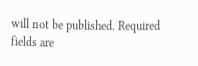will not be published. Required fields are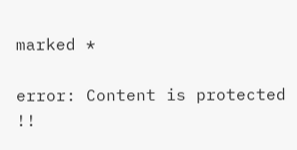marked *

error: Content is protected !!